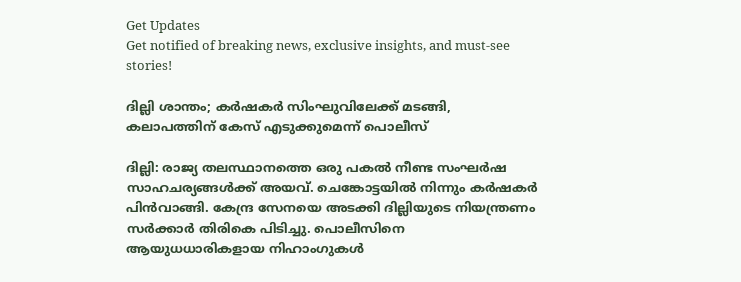Get Updates
Get notified of breaking news, exclusive insights, and must-see stories!

ദില്ലി ശാന്തം; കര്‍ഷകര്‍ സിംഘുവിലേക്ക് മടങ്ങി, കലാപത്തിന് കേസ് എടുക്കുമെന്ന് പൊലീസ്

ദില്ലി: രാജ്യ തലസ്ഥാനത്തെ ഒരു പകല്‍ നീണ്ട സംഘര്‍ഷ സാഹചര്യങ്ങള്‍ക്ക് അയവ്. ചെങ്കോട്ടയില്‍ നിന്നും കര്‍ഷകര്‍ പിന്‍വാങ്ങി. കേന്ദ്ര സേനയെ അടക്കി ദില്ലിയുടെ നിയന്ത്രണം സര്‍ക്കാര്‍ തിരികെ പിടിച്ചു. പൊലീസിനെ ആയുധധാരികളായ നിഹാംഗുകൾ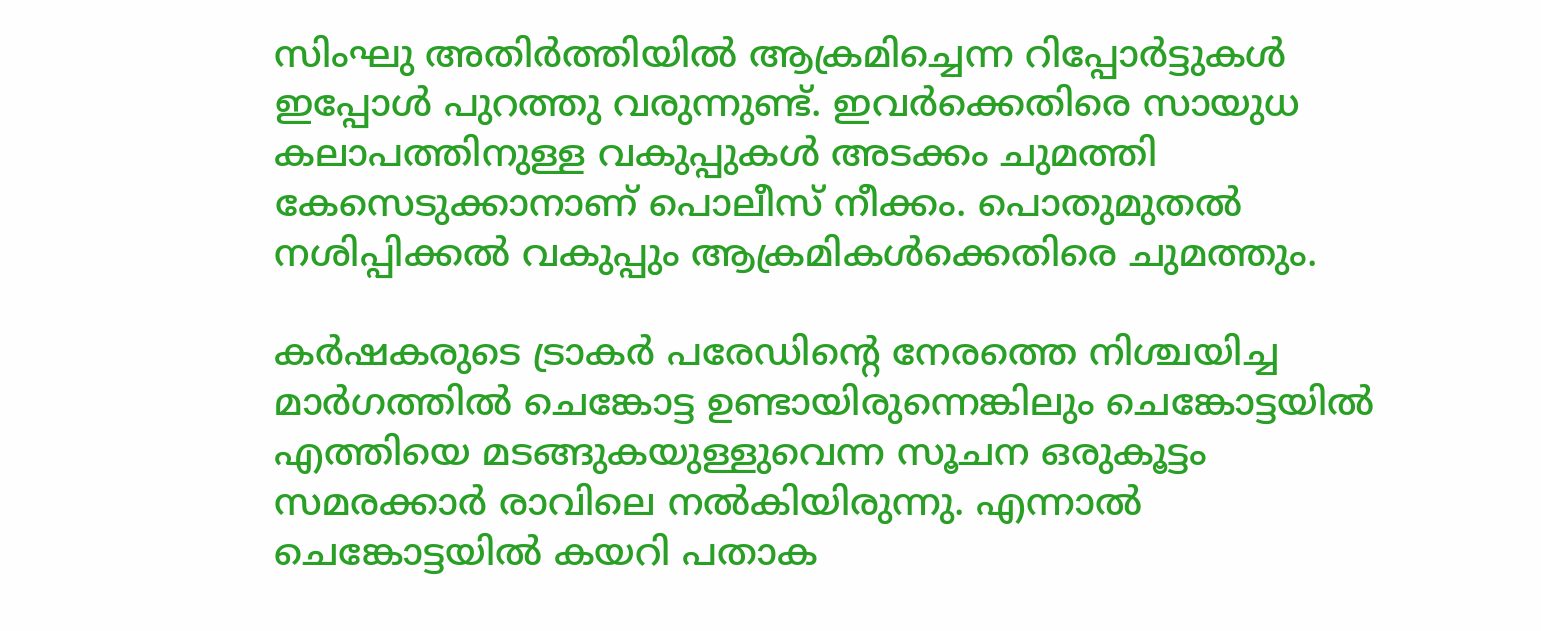സിംഘു അതിർത്തിയിൽ ആക്രമിച്ചെന്ന റിപ്പോര്‍ട്ടുകള്‍ ഇപ്പോള്‍ പുറത്തു വരുന്നുണ്ട്. ഇവര്‍ക്കെതിരെ സായുധ കലാപത്തിനുള്ള വകുപ്പുകള്‍ അടക്കം ചുമത്തി കേസെടുക്കാനാണ് പൊലീസ് നീക്കം. പൊതുമുതല്‍ നശിപ്പിക്കല്‍ വകുപ്പും ആക്രമികള്‍ക്കെതിരെ ചുമത്തും.

കര്‍ഷകരുടെ ട്രാകര്‍ പരേഡിന്‍റെ നേരത്തെ നിശ്ചയിച്ച മാര്‍ഗത്തില്‍ ചെങ്കോട്ട ഉണ്ടായിരുന്നെങ്കിലും ചെങ്കോട്ടയില്‍ എത്തിയെ മടങ്ങുകയുള്ളുവെന്ന സൂചന ഒരുകൂട്ടം സമരക്കാര്‍ രാവിലെ നല്‍കിയിരുന്നു. എന്നാല്‍ ചെങ്കോട്ടയില്‍ കയറി പതാക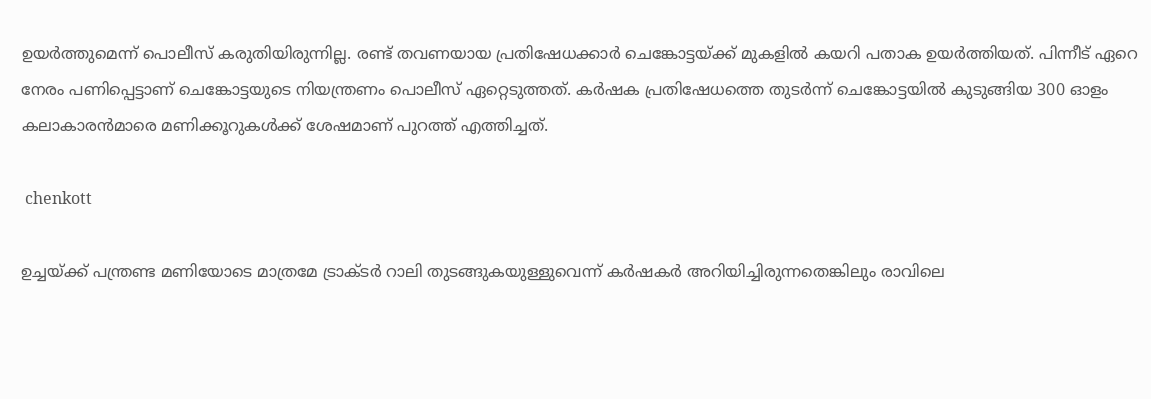ഉയര്‍ത്തുമെന്ന് പൊലീസ് കരുതിയിരുന്നില്ല. രണ്ട് തവണയായ പ്രതിഷേധക്കാര്‍ ചെങ്കോട്ടയ്ക്ക് മുകളില്‍ കയറി പതാക ഉയര്‍ത്തിയത്. പിന്നീട് ഏറെ നേരം പണിപ്പെട്ടാണ് ചെങ്കോട്ടയുടെ നിയന്ത്രണം പൊലീസ് ഏറ്റെടുത്തത്. കര്‍ഷക പ്രതിഷേധത്തെ തുടര്‍ന്ന് ചെങ്കോട്ടയില്‍ കുടുങ്ങിയ 300 ഓളം കലാകാരന്‍മാരെ മണിക്കൂറുകള്‍ക്ക് ശേഷമാണ് പുറത്ത് എത്തിച്ചത്.

 chenkott

ഉച്ചയ്ക്ക് പന്ത്രണ്ട മണിയോടെ മാത്രമേ ട്രാക്ടര്‍ റാലി തുടങ്ങുകയുള്ളുവെന്ന് കര്‍ഷകര്‍ അറിയിച്ചിരുന്നതെങ്കിലും രാവിലെ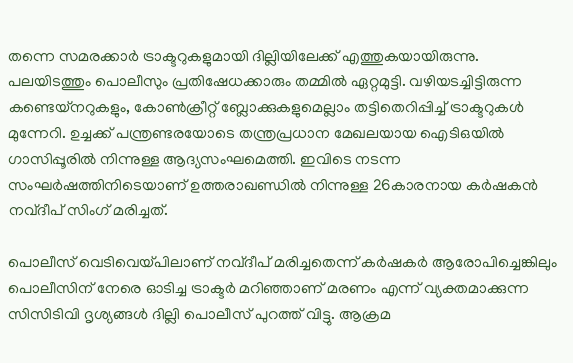തന്നെ സമരക്കാര്‍ ട്രാക്ടറുകളുമായി ദില്ലിയിലേക്ക് എത്തുകയായിരുന്നു. പലയിടത്തും പൊലീസും പ്രതിഷേധക്കാരും തമ്മില്‍ ഏറ്റമുട്ടി. വഴിയടച്ചിട്ടിരുന്ന കണ്ടെയ്‌നറുകളും, കോണ്‍ക്രീറ്റ് ബ്ലോക്കുകളുമെല്ലാം തട്ടിതെറിപ്പിച്ച് ട്രാക്ടറുകള്‍ മുന്നേറി. ഉച്ചക്ക് പന്ത്രണ്ടരയോടെ തന്ത്രപ്രധാന മേഖലയായ ഐടിഒയില്‍ ഗാസിപ്പൂരില്‍ നിന്നുള്ള ആദ്യസംഘമെത്തി. ഇവിടെ നടന്ന സംഘര്‍ഷത്തിനിടെയാണ് ഉത്തരാഖണ്ഡില്‍ നിന്നുള്ള 26കാരനായ കര്‍ഷകന്‍ നവ്ദീപ് സിംഗ് മരിച്ചത്.

പൊലീസ് വെടിവെയ്പിലാണ് നവ്ദീപ് മരിച്ചതെന്ന് കര്‍ഷകര്‍ ആരോപിച്ചെങ്കിലും പൊലീസിന് നേരെ ഓടിച്ച ട്രാക്ടര്‍ മറിഞ്ഞാണ് മരണം എന്ന് വ്യക്തമാക്കുന്ന സിസിടിവി ദൃശ്യങ്ങള്‍ ദില്ലി പൊലീസ് പുറത്ത് വിട്ടു. ആക്രമ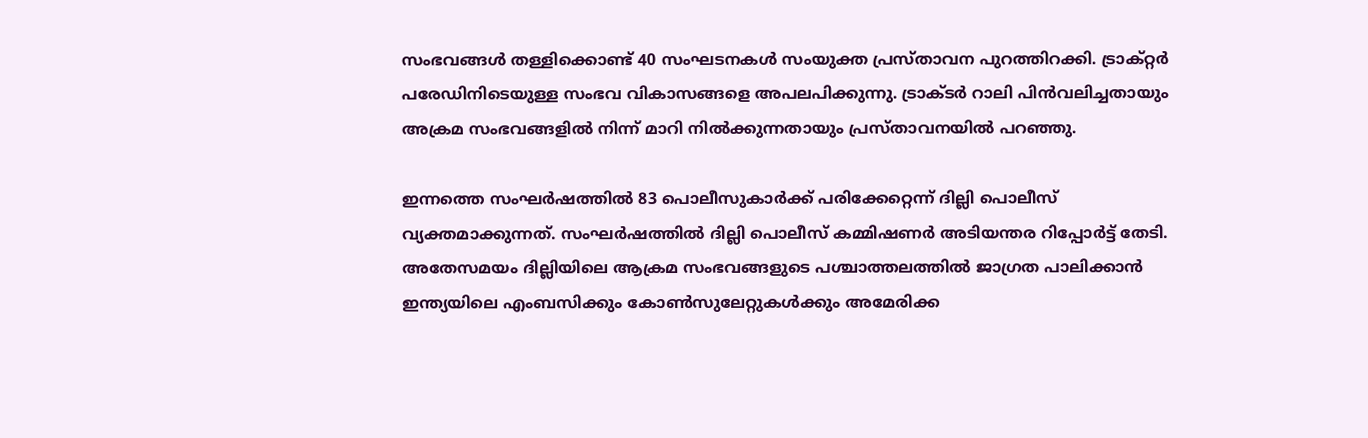സംഭവങ്ങള്‍ തള്ളിക്കൊണ്ട് 40 സംഘടനകൾ സംയുക്ത പ്രസ്താവന പുറത്തിറക്കി. ട്രാക്റ്റർ പരേഡിനിടെയുള്ള സംഭവ വികാസങ്ങളെ അപലപിക്കുന്നു. ട്രാക്ടര്‍ റാലി പിന്‍വലിച്ചതായും അക്രമ സംഭവങ്ങളില്‍ നിന്ന് മാറി നില്‍ക്കുന്നതായും പ്രസ്താവനയില്‍ പറഞ്ഞു.

ഇന്നത്തെ സംഘർഷത്തിൽ 83 പൊലീസുകാർക്ക് പരിക്കേറ്റെന്ന് ദില്ലി പൊലീസ് വ്യക്തമാക്കുന്നത്. സംഘർഷത്തിൽ ദില്ലി പൊലീസ് കമ്മിഷണർ അടിയന്തര റിപ്പോർട്ട് തേടി. അതേസമയം ദില്ലിയിലെ ആക്രമ സംഭവങ്ങളുടെ പശ്ചാത്തലത്തില്‍ ജാഗ്രത പാലിക്കാന്‍ ഇന്ത്യയിലെ എംബസിക്കും കോണ്‍സുലേറ്റുകള്‍ക്കും അമേരിക്ക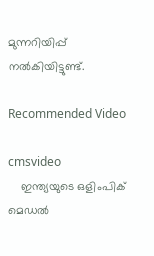മുന്നറിയിപ്പ് നല്‍കിയിട്ടുണ്ട്.

Recommended Video

cmsvideo
    ഇന്ത്യയുടെ ഒളിംപിക് മെഡല്‍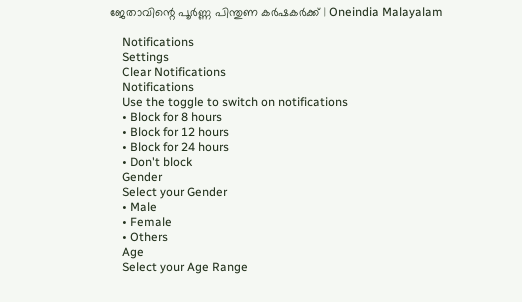ജേതാവിന്റെ പൂര്‍ണ്ണ പിന്തുണ കര്‍ഷകര്‍ക്ക് | Oneindia Malayalam

    Notifications
    Settings
    Clear Notifications
    Notifications
    Use the toggle to switch on notifications
    • Block for 8 hours
    • Block for 12 hours
    • Block for 24 hours
    • Don't block
    Gender
    Select your Gender
    • Male
    • Female
    • Others
    Age
    Select your Age Range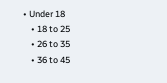• Under 18
    • 18 to 25
    • 26 to 35
    • 36 to 45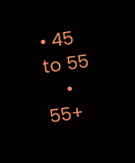• 45 to 55
    • 55+